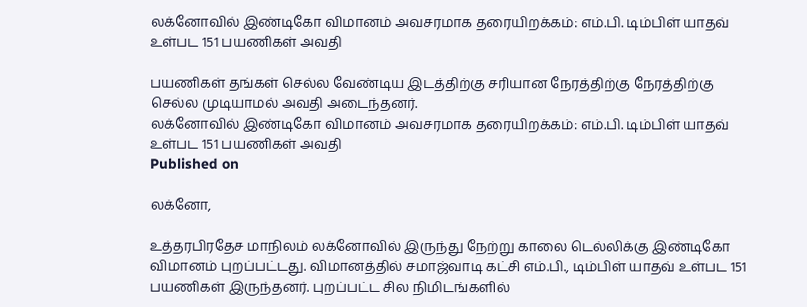லக்னோவில் இண்டிகோ விமானம் அவசரமாக தரையிறக்கம்: எம்.பி. டிம்பிள் யாதவ் உள்பட 151 பயணிகள் அவதி

பயணிகள் தங்கள் செல்ல வேண்டிய இடத்திற்கு சரியான நேரத்திற்கு நேரத்திற்கு செல்ல முடியாமல் அவதி அடைந்தனர்.
லக்னோவில் இண்டிகோ விமானம் அவசரமாக தரையிறக்கம்: எம்.பி. டிம்பிள் யாதவ் உள்பட 151 பயணிகள் அவதி
Published on

லக்னோ,

உத்தரபிரதேச மாநிலம் லக்னோவில் இருந்து நேற்று காலை டெல்லிக்கு இண்டிகோ விமானம் புறப்பட்டது. விமானத்தில் சமாஜ்வாடி கட்சி எம்.பி., டிம்பிள் யாதவ் உள்பட 151 பயணிகள் இருந்தனர். புறப்பட்ட சில நிமிடங்களில்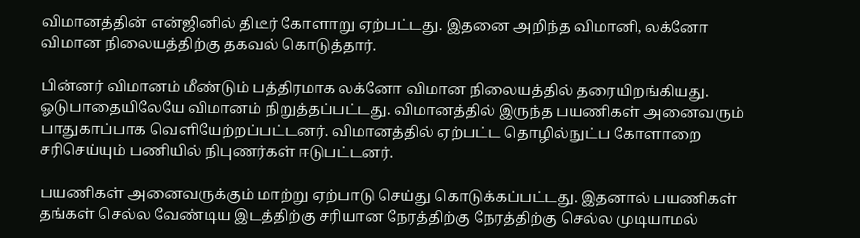விமானத்தின் என்ஜினில் திடீர் கோளாறு ஏற்பட்டது. இதனை அறிந்த விமானி, லக்னோ விமான நிலையத்திற்கு தகவல் கொடுத்தார்.

பின்னர் விமானம் மீண்டும் பத்திரமாக லக்னோ விமான நிலையத்தில் தரையிறங்கியது. ஓடுபாதையிலேயே விமானம் நிறுத்தப்பட்டது. விமானத்தில் இருந்த பயணிகள் அனைவரும் பாதுகாப்பாக வெளியேற்றப்பட்டனர். விமானத்தில் ஏற்பட்ட தொழில்நுட்ப கோளாறை சரிசெய்யும் பணியில் நிபுணர்கள் ஈடுபட்டனர்.

பயணிகள் அனைவருக்கும் மாற்று ஏற்பாடு செய்து கொடுக்கப்பட்டது. இதனால் பயணிகள் தங்கள் செல்ல வேண்டிய இடத்திற்கு சரியான நேரத்திற்கு நேரத்திற்கு செல்ல முடியாமல்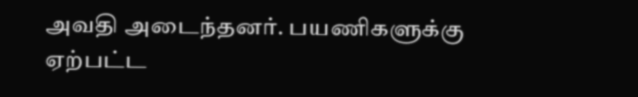அவதி அடைந்தனர். பயணிகளுக்கு ஏற்பட்ட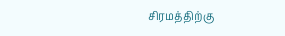சிரமத்திற்கு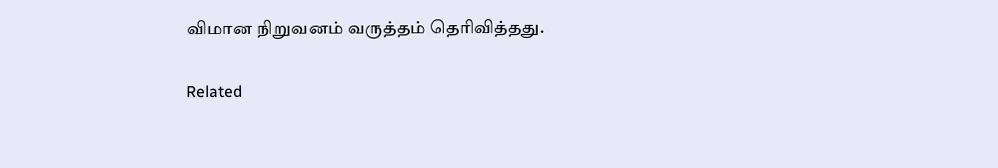விமான நிறுவனம் வருத்தம் தெரிவித்தது.

Related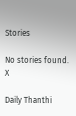Stories

No stories found.
X

Daily Thanthi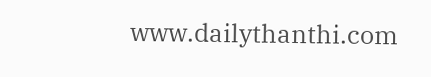www.dailythanthi.com